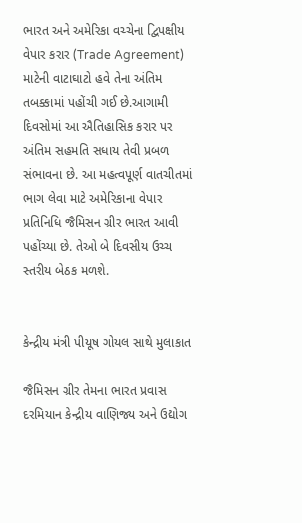ભારત અને અમેરિકા વચ્ચેના દ્વિપક્ષીય વેપાર કરાર (Trade Agreement) માટેની વાટાઘાટો હવે તેના અંતિમ તબક્કામાં પહોંચી ગઈ છે.આગામી દિવસોમાં આ ઐતિહાસિક કરાર પર અંતિમ સહમતિ સધાય તેવી પ્રબળ સંભાવના છે. આ મહત્વપૂર્ણ વાતચીતમાં ભાગ લેવા માટે અમેરિકાના વેપાર પ્રતિનિધિ જૈમિસન ગ્રીર ભારત આવી પહોંચ્યા છે. તેઓ બે દિવસીય ઉચ્ચ સ્તરીય બેઠક મળશે.


કેન્દ્રીય મંત્રી પીયૂષ ગોયલ સાથે મુલાકાત

જૈમિસન ગ્રીર તેમના ભારત પ્રવાસ દરમિયાન કેન્દ્રીય વાણિજ્ય અને ઉદ્યોગ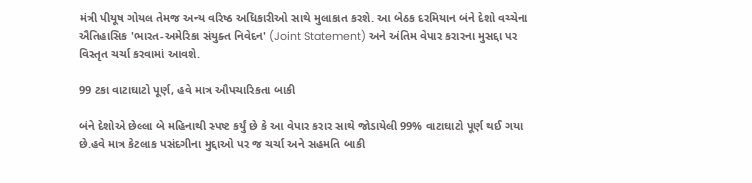મંત્રી પીયૂષ ગોયલ તેમજ અન્ય વરિષ્ઠ અધિકારીઓ સાથે મુલાકાત કરશે. આ બેઠક દરમિયાન બંને દેશો વચ્ચેના ઐતિહાસિક 'ભારત-અમેરિકા સંયુક્ત નિવેદન' (Joint Statement) અને અંતિમ વેપાર કરારના મુસદ્દા પર વિસ્તૃત ચર્ચા કરવામાં આવશે.

99 ટકા વાટાઘાટો પૂર્ણ, હવે માત્ર ઔપચારિકતા બાકી

બંને દેશોએ છેલ્લા બે મહિનાથી સ્પષ્ટ કર્યું છે કે આ વેપાર કરાર સાથે જોડાયેલી 99% વાટાઘાટો પૂર્ણ થઈ ગયા છે.હવે માત્ર કેટલાક પસંદગીના મુદ્દાઓ પર જ ચર્ચા અને સહમતિ બાકી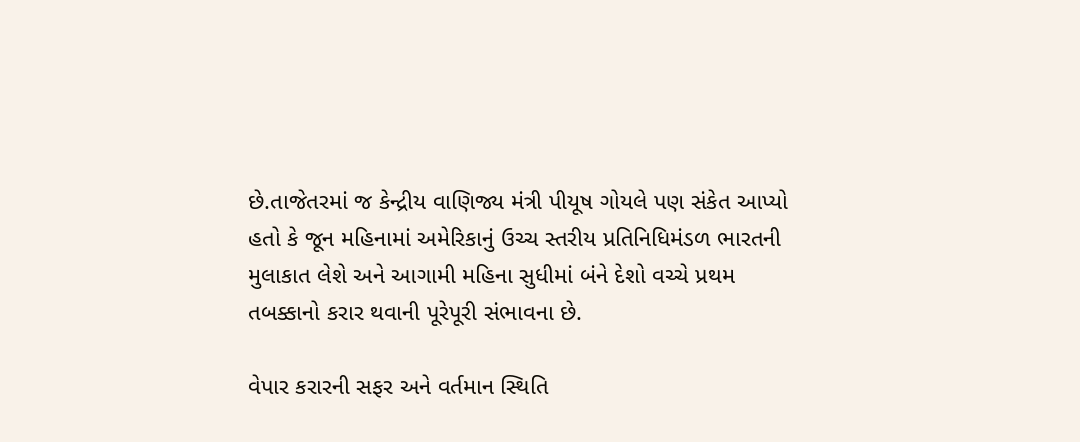છે.તાજેતરમાં જ કેન્દ્રીય વાણિજ્ય મંત્રી પીયૂષ ગોયલે પણ સંકેત આપ્યો હતો કે જૂન મહિનામાં અમેરિકાનું ઉચ્ચ સ્તરીય પ્રતિનિધિમંડળ ભારતની મુલાકાત લેશે અને આગામી મહિના સુધીમાં બંને દેશો વચ્ચે પ્રથમ તબક્કાનો કરાર થવાની પૂરેપૂરી સંભાવના છે.

વેપાર કરારની સફર અને વર્તમાન સ્થિતિ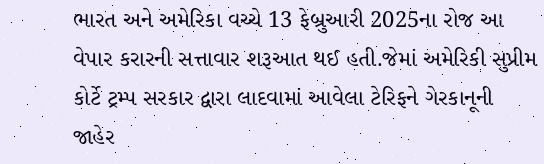ભારત અને અમેરિકા વચ્ચે 13 ફેબ્રુઆરી 2025ના રોજ આ વેપાર કરારની સત્તાવાર શરૂઆત થઈ હતી.જેમાં અમેરિકી સુપ્રીમ કોર્ટે ટ્રમ્પ સરકાર દ્વારા લાદવામાં આવેલા ટેરિફને ગેરકાનૂની જાહેર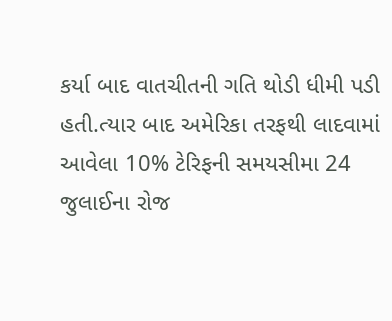કર્યા બાદ વાતચીતની ગતિ થોડી ધીમી પડી હતી.ત્યાર બાદ અમેરિકા તરફથી લાદવામાં આવેલા 10% ટેરિફની સમયસીમા 24 જુલાઈના રોજ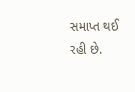સમાપ્ત થઈ રહી છે.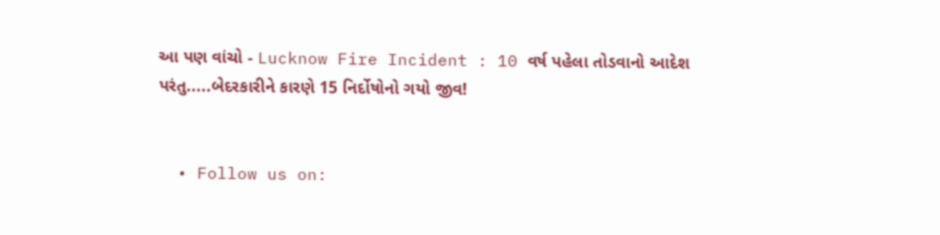આ પણ વાંચો - Lucknow Fire Incident : 10 વર્ષ પહેલા તોડવાનો આદેશ પરંતુ.....બેદરકારીને કારણે 15 નિર્દોષોનો ગયો જીવ!


  • Follow us on: